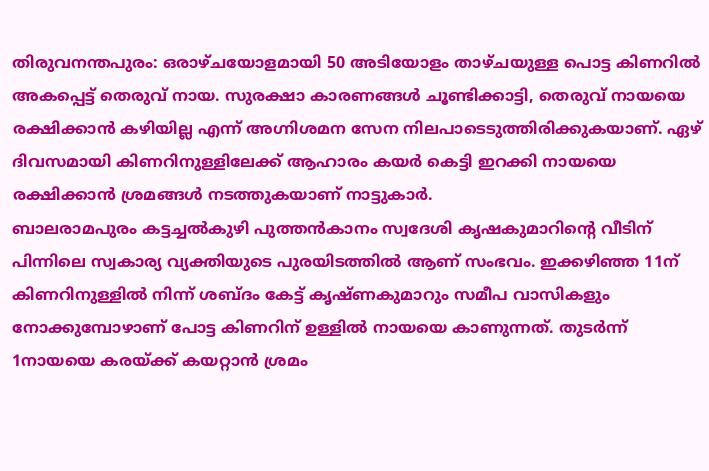തിരുവനന്തപുരം: ഒരാഴ്ചയോളമായി 50 അടിയോളം താഴ്ചയുള്ള പൊട്ട കിണറിൽ അകപ്പെട്ട് തെരുവ് നായ. സുരക്ഷാ കാരണങ്ങൾ ചൂണ്ടിക്കാട്ടി, തെരുവ് നായയെ രക്ഷിക്കാൻ കഴിയില്ല എന്ന് അഗ്നിശമന സേന നിലപാടെടുത്തിരിക്കുകയാണ്. ഏഴ് ദിവസമായി കിണറിനുള്ളിലേക്ക് ആഹാരം കയർ കെട്ടി ഇറക്കി നായയെ രക്ഷിക്കാൻ ശ്രമങ്ങൾ നടത്തുകയാണ് നാട്ടുകാർ.
ബാലരാമപുരം കട്ടച്ചൽകുഴി പുത്തൻകാനം സ്വദേശി കൃഷകുമാറിൻ്റെ വീടിന് പിന്നിലെ സ്വകാര്യ വ്യക്തിയുടെ പുരയിടത്തിൽ ആണ് സംഭവം. ഇക്കഴിഞ്ഞ 11ന് കിണറിനുള്ളിൽ നിന്ന് ശബ്ദം കേട്ട് കൃഷ്ണകുമാറും സമീപ വാസികളും നോക്കുമ്പോഴാണ് പോട്ട കിണറിന് ഉള്ളിൽ നായയെ കാണുന്നത്. തുടർന്ന് 1നായയെ കരയ്ക്ക് കയറ്റാൻ ശ്രമം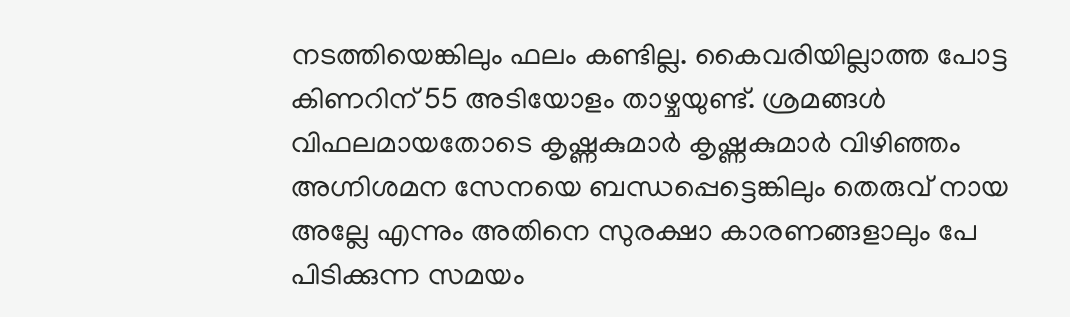നടത്തിയെങ്കിലും ഫലം കണ്ടില്ല. കൈവരിയില്ലാത്ത പോട്ട കിണറിന് 55 അടിയോളം താഴ്ചയുണ്ട്. ശ്രമങ്ങൾ വിഫലമായതോടെ കൃഷ്ണകുമാർ കൃഷ്ണകുമാർ വിഴിഞ്ഞം അഗ്നിശമന സേനയെ ബന്ധപ്പെട്ടെങ്കിലും തെരുവ് നായ അല്ലേ എന്നും അതിനെ സുരക്ഷാ കാരണങ്ങളാലും പേ പിടിക്കുന്ന സമയം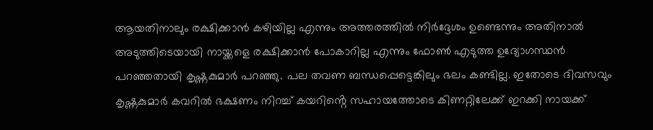ആയതിനാലും രക്ഷിക്കാൻ കഴിയില്ല എന്നും അത്തരത്തിൽ നിർദ്ദേശം ഉണ്ടെന്നും അതിനാൽ അടുത്തിടെയായി നായ്ക്കളെ രക്ഷിക്കാൻ പോകാറില്ല എന്നും ഫോൺ എടുത്ത ഉദ്യോഗസ്ഥൻ പറഞ്ഞതായി കൃഷ്ണകുമാർ പറഞ്ഞു. പല തവണ ബന്ധപ്പെട്ടെങ്കിലും ഭലം കണ്ടില്ല. ഇതോടെ ദിവസവും കൃഷ്ണകുമാർ കവറിൽ ഭക്ഷണം നിറച്ച് കയറിൻ്റെ സഹായത്തോടെ കിണറ്റിലേക്ക് ഇറക്കി നായക്ക്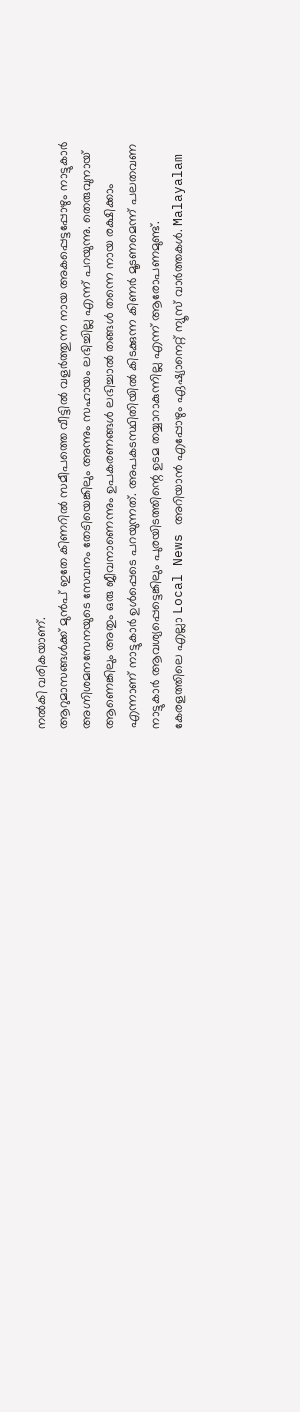നൽകി വരികയാണ്.
ആറുമാസങ്ങൾക്ക് മുൻപ് ഇതേ കിണറിൽ സമീപത്തെ വീട്ടിൽ വളർത്തുന്ന നായ അകപ്പെട്ടപ്പോഴും നാട്ടുകാർ അഗ്നിശമനസേനയുടെ സേവനം തേടിയെങ്കിലും അന്നും സഹായം ലഭിച്ചില്ല എന്ന് പറയുന്നു. തെരുവുനായ് ആണെങ്കിലും അതും ഒരു ജീവനാണെന്നും ഉപകരണങ്ങൾ ലഭിച്ചാൽ തങ്ങൾ തന്നെ നായ രക്ഷിക്കാം എന്നാണ് നാട്ടുകാർ ഉൾപ്പെടെ പറയുന്നത്. അപകടസ്ഥിതിയിൽ കിടക്കുന്ന കിണർ മൂടണമെന്ന് പലതവണ നാട്ടുകാർ ആവശ്യപ്പെട്ടെങ്കിലും പുരയിടത്തിന്റെ ഉടമ തയ്യാറാകുന്നില്ല എന്ന് ആരോപണമുണ്ട്.
കേരളത്തിലെ എല്ലാ Local News അറിയാൻ എപ്പോഴും ഏഷ്യാനെറ്റ് ന്യൂസ് വാർത്തകൾ. Malayalam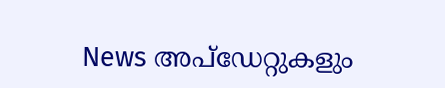News അപ്ഡേറ്റുകളും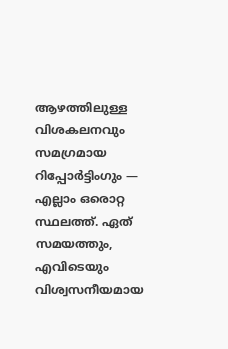ആഴത്തിലുള്ള വിശകലനവും സമഗ്രമായ റിപ്പോർട്ടിംഗും — എല്ലാം ഒരൊറ്റ സ്ഥലത്ത്. ഏത് സമയത്തും, എവിടെയും വിശ്വസനീയമായ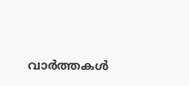വാർത്തകൾ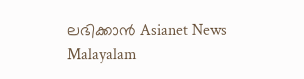ലഭിക്കാൻ Asianet News Malayalam